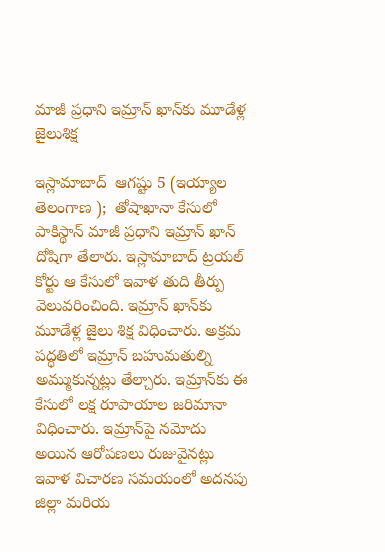మాజీ ప్రధాని ఇమ్రాన్‌ ఖాన్‌కు మూడేళ్ల జైలుశిక్ష

ఇస్లామాబాద్‌  ఆగష్టు 5 (ఇయ్యాల తెలంగాణ );  తోషాఖానా కేసులో పాకిస్థాన్‌ మాజీ ప్రధాని ఇమ్రాన్‌ ఖాన్‌ దోషిగా తేలారు. ఇస్లామాబాద్‌ ట్రయల్‌ కోర్టు ఆ కేసులో ఇవాళ తుది తీర్పు వెలువరించింది. ఇమ్రాన్‌ ఖాన్‌కు మూడేళ్ల జైలు శిక్ష విధించారు. అక్రమ పద్ధతిలో ఇమ్రాన్‌ బహుమతుల్ని అమ్ముకున్నట్లు తేల్చారు. ఇమ్రాన్‌కు ఈ కేసులో లక్ష రూపాయాల జరిమానా విధించారు. ఇమ్రాన్‌పై నమోదు అయిన ఆరోపణలు రుజువైనట్లు ఇవాళ విచారణ సమయంలో అదనపు జిల్లా మరియ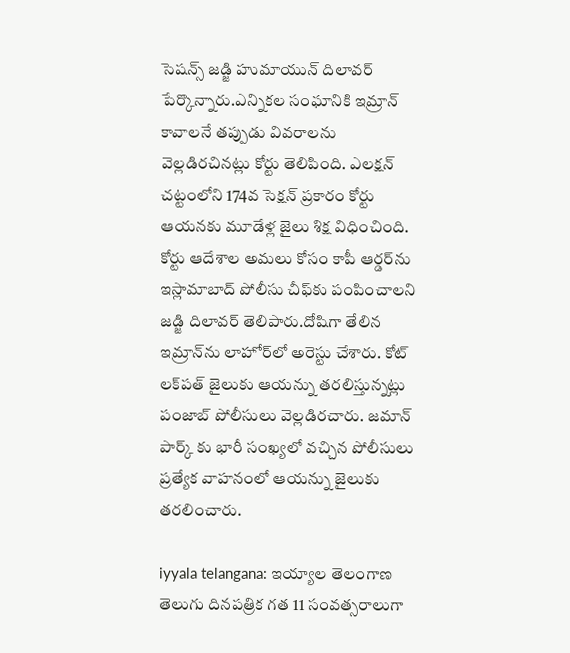సెషన్స్‌ జడ్జి హుమాయున్‌ దిలావర్‌ పేర్కొన్నారు.ఎన్నికల సంఘానికి ఇమ్రాన్‌ కావాలనే తప్పుడు వివరాలను వెల్లడిరచినట్లు కోర్టు తెలిపింది. ఎలక్షన్‌ చట్టంలోని 174వ సెక్షన్‌ ప్రకారం కోర్టు ఆయనకు మూడేళ్ల జైలు శిక్ష విధించింది. కోర్టు ఆదేశాల అమలు కోసం కాపీ ఆర్డర్‌ను ఇస్లామాబాద్‌ పోలీసు చీఫ్‌కు పంపించాలని జడ్జి దిలావర్‌ తెలిపారు.దోషిగా తేలిన ఇమ్రాన్‌ను లాహోర్‌లో అరెస్టు చేశారు. కోట్‌ లక్‌పత్‌ జైలుకు ఆయన్ను తరలిస్తున్నట్లు పంజాబ్‌ పోలీసులు వెల్లడిరచారు. జమాన్‌ పార్క్‌ కు భారీ సంఖ్యలో వచ్చిన పోలీసులు ప్రత్యేక వాహనంలో ఆయన్ను జైలుకు తరలించారు.

iyyala telangana: ఇయ్యాల తెలంగాణ తెలుగు దినపత్రిక గత 11 సంవత్సరాలుగా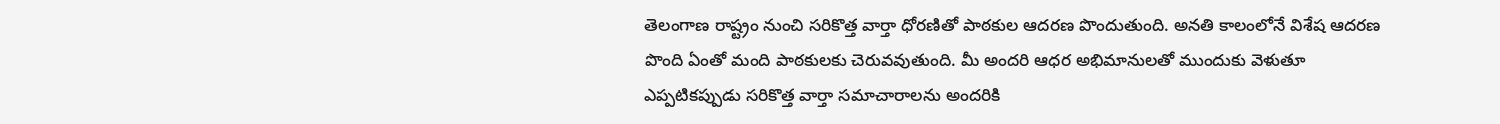తెలంగాణ రాష్ట్రం నుంచి సరికొత్త వార్తా ధోరణితో పాఠకుల ఆదరణ పొందుతుంది. అనతి కాలంలోనే విశేష ఆదరణ పొంది ఏంతో మంది పాఠకులకు చెరువవుతుంది. మీ అందరి ఆధర అభిమానులతో ముందుకు వెళుతూ ఎప్పటికప్పుడు సరికొత్త వార్తా సమాచారాలను అందరికి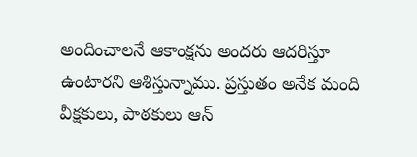అందించాలనే ఆకాంక్షను అందరు ఆదరిస్తూ ఉంటారని ఆశిస్తున్నాము. ప్రస్తుతం అనేక మంది వీక్షకులు, పాఠకులు ఆన్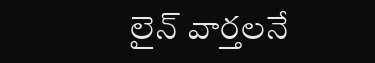లైన్ వార్తలనే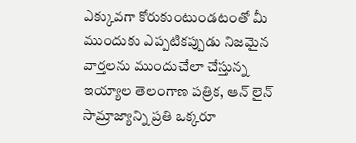ఎక్కువగా కోరుకుంటుండటంతో మీ ముందుకు ఎప్పటికప్పుడు నిజమైన వార్తలను ముందుచేలా చేస్తున్న ఇయ్యాల తెలంగాణ పత్రిక, ఆన్ లైన్ సామ్రాజ్యాన్ని ప్రతి ఒక్కరూ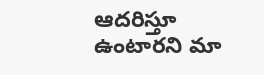ఆదరిస్తూ ఉంటారని మా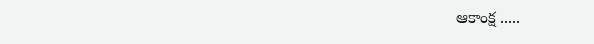ఆకాంక్ష .....